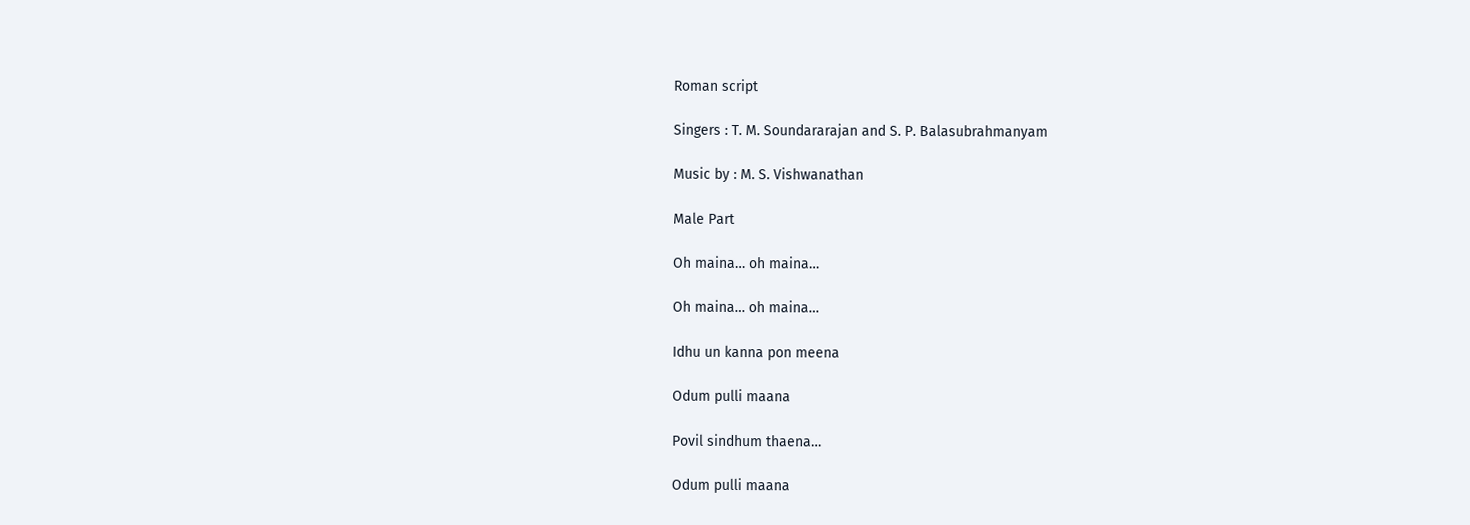Roman script

Singers : T. M. Soundararajan and S. P. Balasubrahmanyam

Music by : M. S. Vishwanathan

Male Part

Oh maina… oh maina…

Oh maina… oh maina…

Idhu un kanna pon meena

Odum pulli maana

Povil sindhum thaena…

Odum pulli maana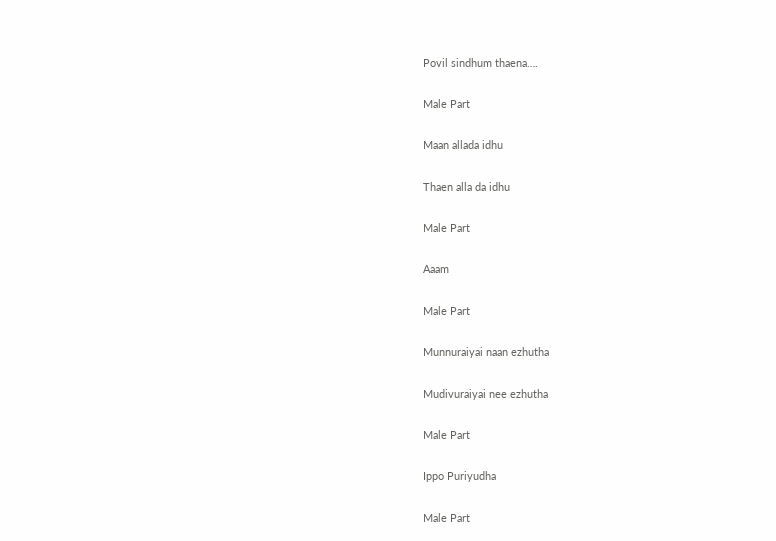Povil sindhum thaena….

Male Part

Maan allada idhu

Thaen alla da idhu

Male Part

Aaam

Male Part

Munnuraiyai naan ezhutha

Mudivuraiyai nee ezhutha

Male Part

Ippo Puriyudha

Male Part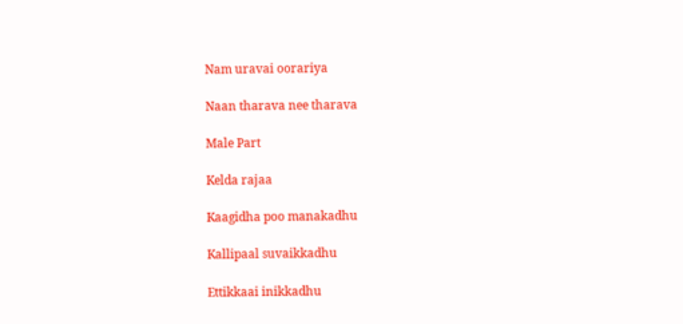Nam uravai oorariya

Naan tharava nee tharava

Male Part

Kelda rajaa

Kaagidha poo manakadhu

Kallipaal suvaikkadhu

Ettikkaai inikkadhu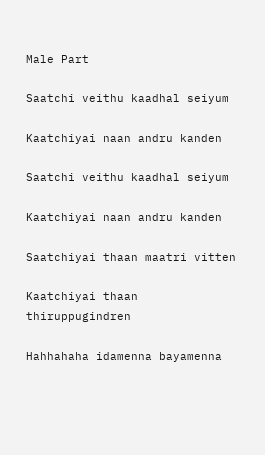Male Part

Saatchi veithu kaadhal seiyum

Kaatchiyai naan andru kanden

Saatchi veithu kaadhal seiyum

Kaatchiyai naan andru kanden

Saatchiyai thaan maatri vitten

Kaatchiyai thaan thiruppugindren

Hahhahaha idamenna bayamenna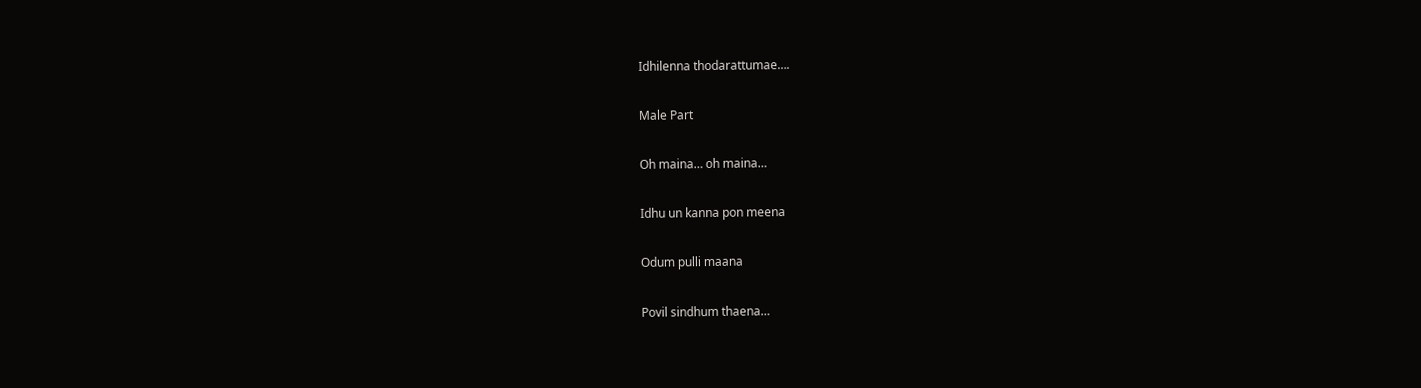Idhilenna thodarattumae….

Male Part

Oh maina… oh maina…

Idhu un kanna pon meena

Odum pulli maana

Povil sindhum thaena…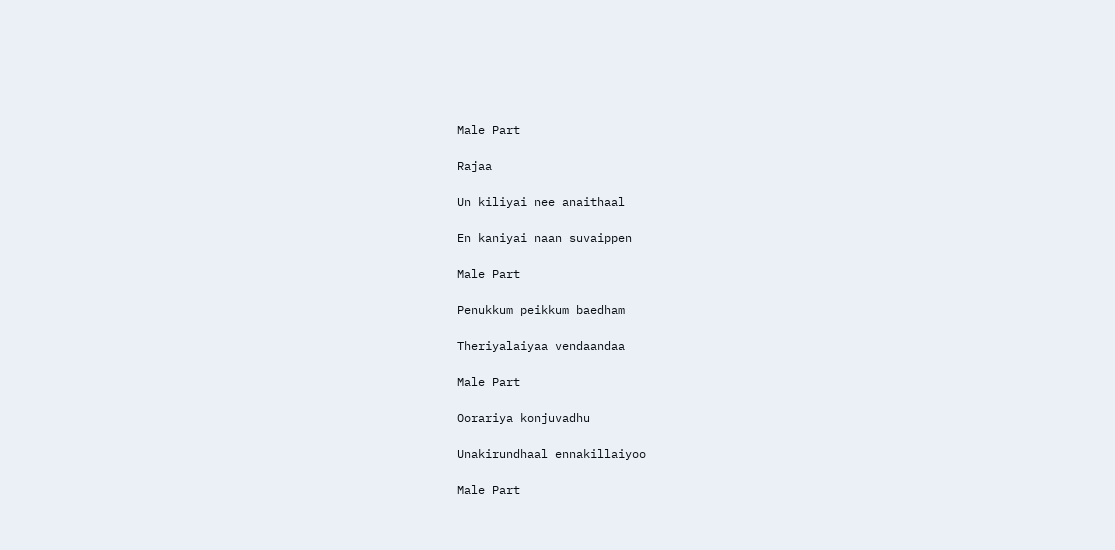Male Part

Rajaa

Un kiliyai nee anaithaal

En kaniyai naan suvaippen

Male Part

Penukkum peikkum baedham

Theriyalaiyaa vendaandaa

Male Part

Oorariya konjuvadhu

Unakirundhaal ennakillaiyoo

Male Part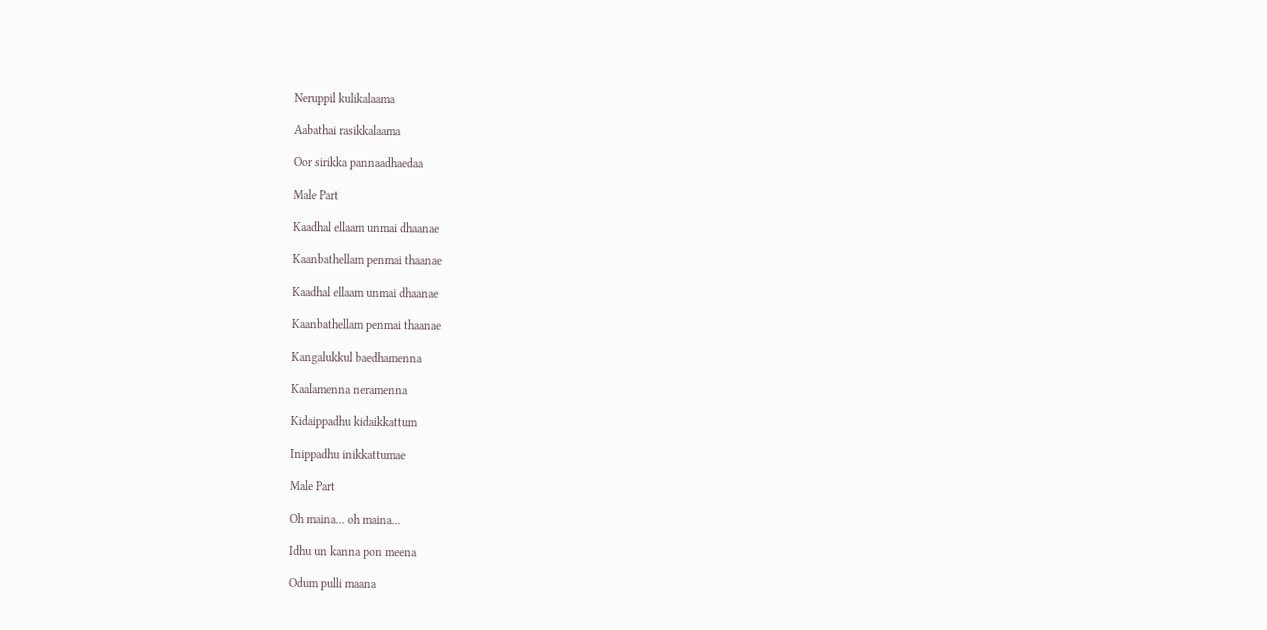Neruppil kulikalaama

Aabathai rasikkalaama

Oor sirikka pannaadhaedaa

Male Part

Kaadhal ellaam unmai dhaanae

Kaanbathellam penmai thaanae

Kaadhal ellaam unmai dhaanae

Kaanbathellam penmai thaanae

Kangalukkul baedhamenna

Kaalamenna neramenna

Kidaippadhu kidaikkattum

Inippadhu inikkattumae

Male Part

Oh maina… oh maina…

Idhu un kanna pon meena

Odum pulli maana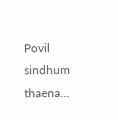Povil sindhum thaena…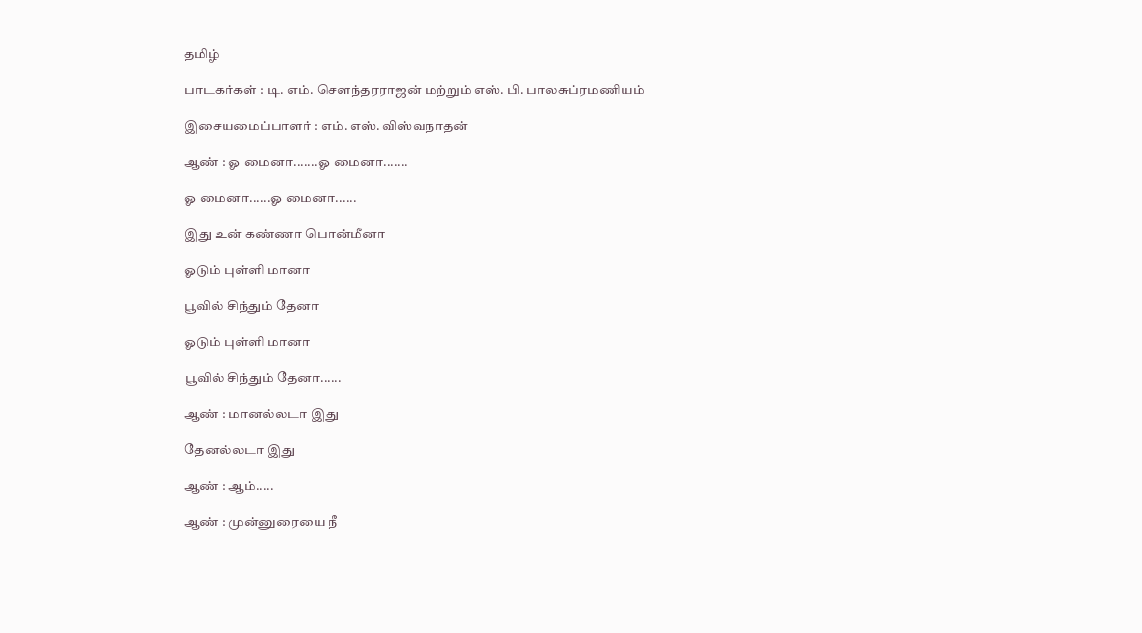தமிழ்

பாடகர்கள் : டி. எம். சௌந்தரராஜன் மற்றும் எஸ். பி. பாலசுப்ரமணியம்

இசையமைப்பாளர் : எம். எஸ். விஸ்வநாதன்

ஆண் : ஓ மைனா.......ஓ மைனா.......

ஓ மைனா......ஓ மைனா......

இது உன் கண்ணா பொன்மீனா

ஓடும் புள்ளி மானா

பூவில் சிந்தும் தேனா

ஓடும் புள்ளி மானா

பூவில் சிந்தும் தேனா......

ஆண் : மானல்லடா இது

தேனல்லடா இது

ஆண் : ஆம்.....

ஆண் : முன்னுரையை நீ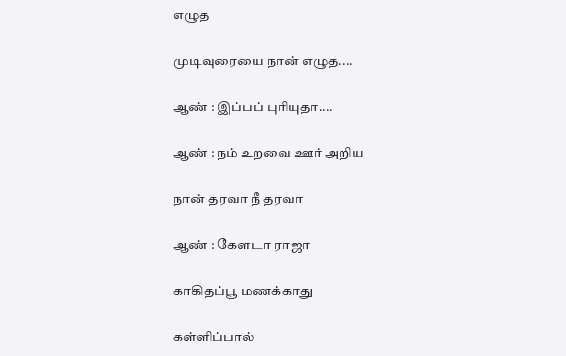எழுத

முடிவுரையை நான் எழுத....

ஆண் : இப்பப் புரியுதா....

ஆண் : நம் உறவை ஊர் அறிய

நான் தரவா நீ தரவா

ஆண் : கேளடா ராஜா

காகிதப்பூ மணக்காது

கள்ளிப்பால்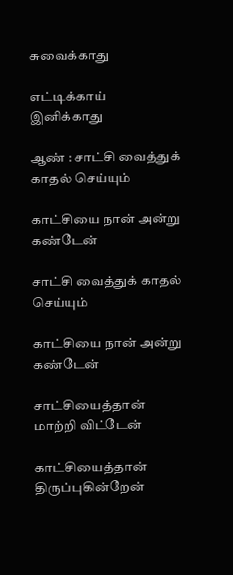சுவைக்காது

எட்டிக்காய் இனிக்காது

ஆண் : சாட்சி வைத்துக் காதல் செய்யும்

காட்சியை நான் அன்று கண்டேன்

சாட்சி வைத்துக் காதல் செய்யும்

காட்சியை நான் அன்று கண்டேன்

சாட்சியைத்தான் மாற்றி விட்டேன்

காட்சியைத்தான் திருப்புகின்றேன்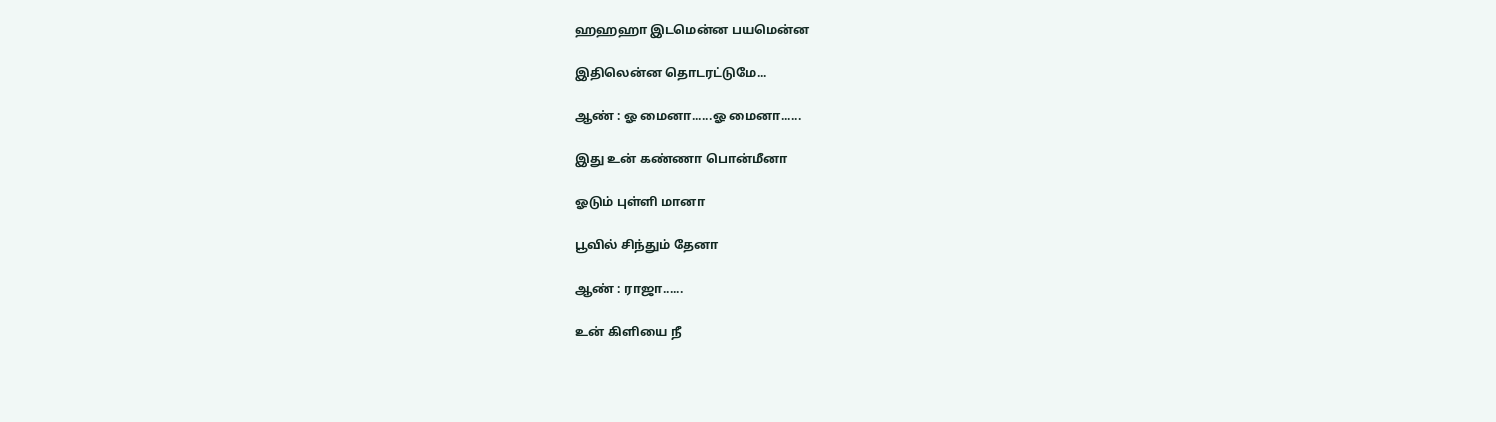ஹஹஹா இடமென்ன பயமென்ன

இதிலென்ன தொடரட்டுமே...

ஆண் : ஓ மைனா......ஓ மைனா......

இது உன் கண்ணா பொன்மீனா

ஓடும் புள்ளி மானா

பூவில் சிந்தும் தேனா

ஆண் : ராஜா......

உன் கிளியை நீ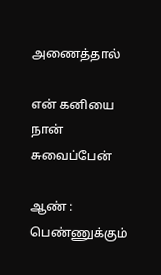அணைத்தால்

என் கனியை நான் சுவைப்பேன்

ஆண் : பெண்ணுக்கும்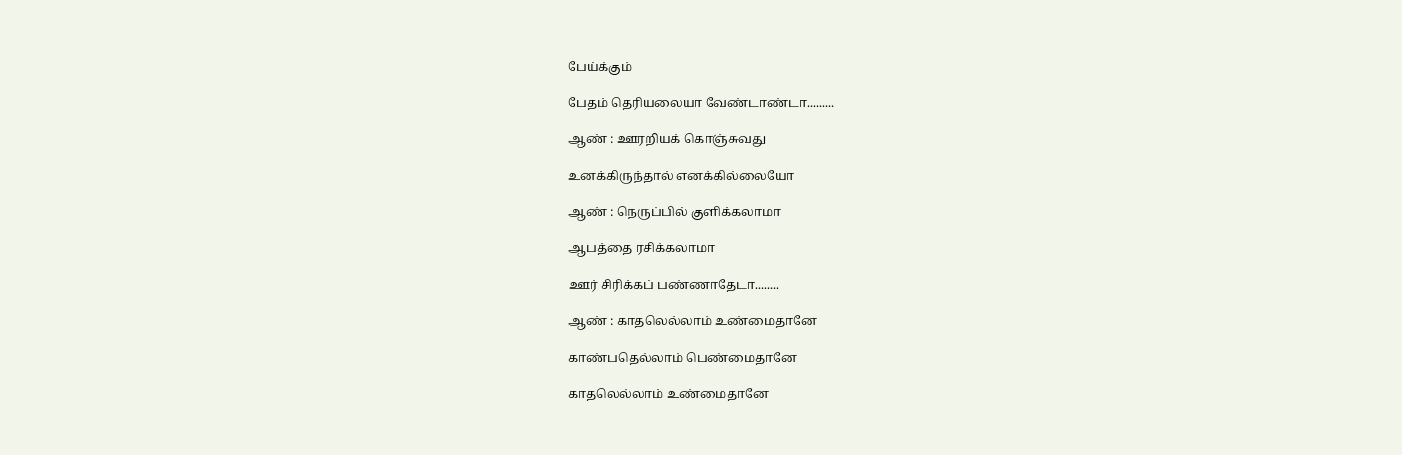பேய்க்கும்

பேதம் தெரியலையா வேண்டாண்டா.........

ஆண் : ஊரறியக் கொஞ்சுவது

உனக்கிருந்தால் எனக்கில்லையோ

ஆண் : நெருப்பில் குளிக்கலாமா

ஆபத்தை ரசிக்கலாமா

ஊர் சிரிக்கப் பண்ணாதேடா........

ஆண் : காதலெல்லாம் உண்மைதானே

காண்பதெல்லாம் பெண்மைதானே

காதலெல்லாம் உண்மைதானே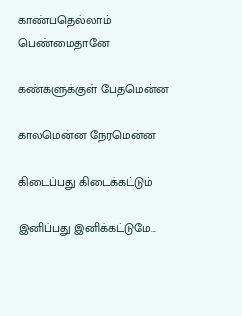காண்பதெல்லாம் பெண்மைதானே

கண்களுக்குள் பேதமென்ன

காலமென்ன நேரமென்ன

கிடைப்பது கிடைக்கட்டும்

இனிப்பது இனிக்கட்டுமே...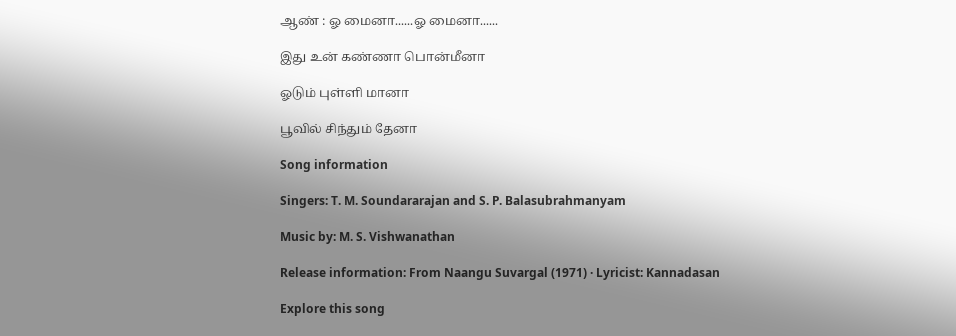ஆண் : ஓ மைனா......ஓ மைனா......

இது உன் கண்ணா பொன்மீனா

ஓடும் புள்ளி மானா

பூவில் சிந்தும் தேனா

Song information

Singers: T. M. Soundararajan and S. P. Balasubrahmanyam

Music by: M. S. Vishwanathan

Release information: From Naangu Suvargal (1971) · Lyricist: Kannadasan

Explore this song